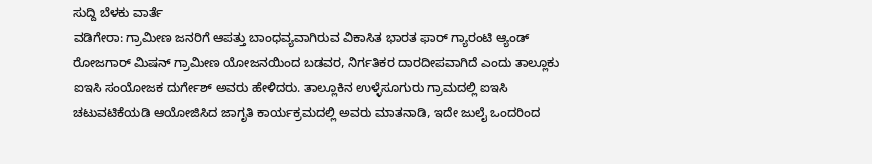ಸುದ್ದಿ ಬೆಳಕು ವಾರ್ತೆ
ವಡಿಗೇರಾ: ಗ್ರಾಮೀಣ ಜನರಿಗೆ ಆಪತ್ತು ಬಾಂಧವ್ಯವಾಗಿರುವ ವಿಕಾಸಿತ ಭಾರತ ಫಾರ್ ಗ್ಯಾರಂಟಿ ಆ್ಯಂಡ್ ರೋಜಗಾರ್ ಮಿಷನ್ ಗ್ರಾಮೀಣ ಯೋಜನಯಿಂದ ಬಡವರ, ನಿರ್ಗತಿಕರ ದಾರದೀಪವಾಗಿದೆ ಎಂದು ತಾಲ್ಲೂಕು ಐಇಸಿ ಸಂಯೋಜಕ ದುರ್ಗೇಶ್ ಅವರು ಹೇಳಿದರು. ತಾಲ್ಲೂಕಿನ ಉಳ್ಳೆಸೂಗುರು ಗ್ರಾಮದಲ್ಲಿ ಐಇಸಿ ಚಟುವಟಿಕೆಯಡಿ ಆಯೋಜಿಸಿದ ಜಾಗೃತಿ ಕಾರ್ಯಕ್ರಮದಲ್ಲಿ ಅವರು ಮಾತನಾಡಿ, ಇದೇ ಜುಲೈ ಒಂದರಿಂದ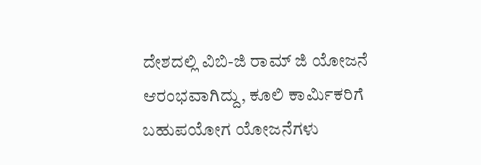ದೇಶದಲ್ಲಿ ವಿಬಿ-ಜಿ ರಾಮ್ ಜಿ ಯೋಜನೆ ಆರಂಭವಾಗಿದ್ದು, ಕೂಲಿ ಕಾರ್ಮಿಕರಿಗೆ ಬಹುಪಯೋಗ ಯೋಜನೆಗಳು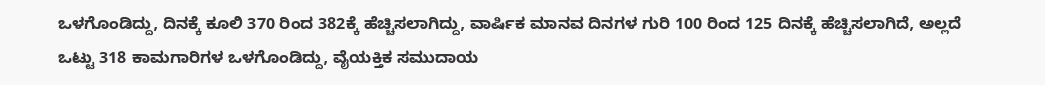ಒಳಗೊಂಡಿದ್ದು, ದಿನಕ್ಕೆ ಕೂಲಿ 370 ರಿಂದ 382ಕ್ಕೆ ಹೆಚ್ಚಿಸಲಾಗಿದ್ದು, ವಾರ್ಷಿಕ ಮಾನವ ದಿನಗಳ ಗುರಿ 100 ರಿಂದ 125 ದಿನಕ್ಕೆ ಹೆಚ್ಚಿಸಲಾಗಿದೆ, ಅಲ್ಲದೆ ಒಟ್ಟು 318 ಕಾಮಗಾರಿಗಳ ಒಳಗೊಂಡಿದ್ದು, ವೈಯಕ್ತಿಕ ಸಮುದಾಯ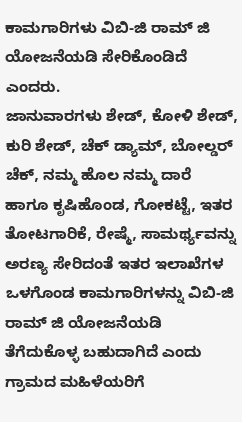ಕಾಮಗಾರಿಗಳು ವಿಬಿ-ಜಿ ರಾಮ್ ಜಿ ಯೋಜನೆಯಡಿ ಸೇರಿಕೊಂಡಿದೆ ಎಂದರು.
ಜಾನುವಾರಗಳು ಶೇಡ್, ಕೋಳಿ ಶೇಡ್, ಕುರಿ ಶೇಡ್, ಚೆಕ್ ಡ್ಯಾಮ್, ಬೋಲ್ಡರ್ ಚೆಕ್, ನಮ್ಮ ಹೊಲ ನಮ್ಮ ದಾರೆ ಹಾಗೂ ಕೃಷಿಹೊಂಡ, ಗೋಕಟ್ಟೆ, ಇತರ ತೋಟಗಾರಿಕೆ, ರೇಷ್ಮೆ, ಸಾಮರ್ಥ್ಯವನ್ನು ಅರಣ್ಯ ಸೇರಿದಂತೆ ಇತರ ಇಲಾಖೆಗಳ ಒಳಗೊಂಡ ಕಾಮಗಾರಿಗಳನ್ನು ವಿಬಿ-ಜಿ ರಾಮ್ ಜಿ ಯೋಜನೆಯಡಿ ತೆಗೆದುಕೊಳ್ಳ ಬಹುದಾಗಿದೆ ಎಂದು ಗ್ರಾಮದ ಮಹಿಳೆಯರಿಗೆ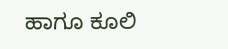ಹಾಗೂ ಕೂಲಿ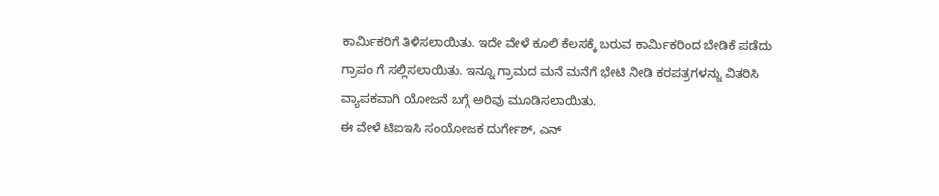ಕಾರ್ಮಿಕರಿಗೆ ತಿಳಿಸಲಾಯಿತು. ಇದೇ ವೇಳೆ ಕೂಲಿ ಕೆಲಸಕ್ಕೆ ಬರುವ ಕಾರ್ಮಿಕರಿಂದ ಬೇಡಿಕೆ ಪಡೆದು ಗ್ರಾಪಂ ಗೆ ಸಲ್ಲಿಸಲಾಯಿತು. ಇನ್ನೂ ಗ್ರಾಮದ ಮನೆ ಮನೆಗೆ ಭೇಟಿ ನೀಡಿ ಕರಪತ್ರಗಳನ್ನು ವಿತರಿಸಿ ವ್ಯಾಪಕವಾಗಿ ಯೋಜನೆ ಬಗ್ಗೆ ಅರಿವು ಮೂಡಿಸಲಾಯಿತು.
ಈ ವೇಳೆ ಟಿಐಇಸಿ ಸಂಯೋಜಕ ದುರ್ಗೇಶ್, ಎನ್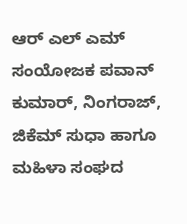ಆರ್ ಎಲ್ ಎಮ್ ಸಂಯೋಜಕ ಪವಾನ್ ಕುಮಾರ್, ನಿಂಗರಾಜ್, ಜಿಕೆಮ್ ಸುಧಾ ಹಾಗೂ ಮಹಿಳಾ ಸಂಘದ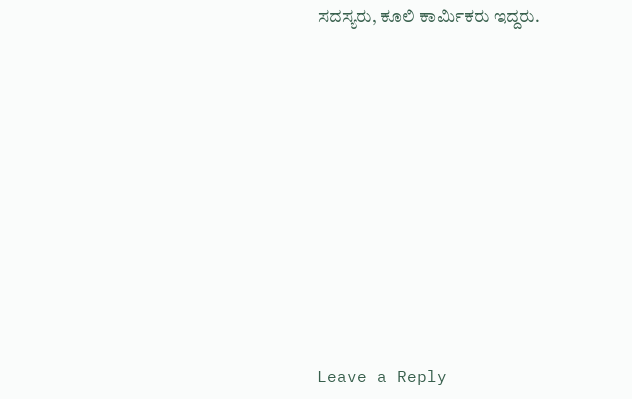ಸದಸ್ಯರು, ಕೂಲಿ ಕಾರ್ಮಿಕರು ಇದ್ದರು.











Leave a Reply